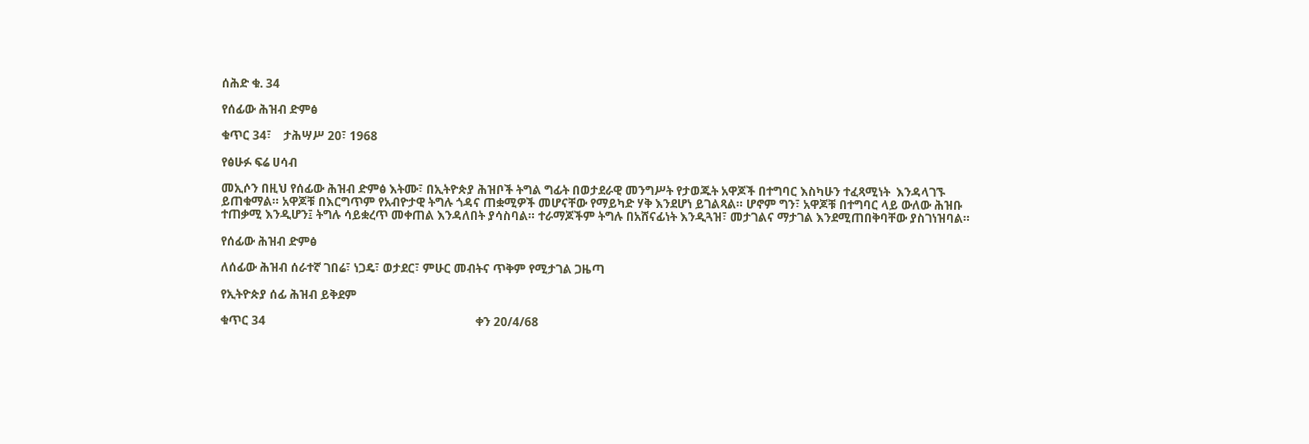ሰሕድ ቁ. 34

የሰፊው ሕዝብ ድምፅ

ቁጥር 34፣    ታሕሣሥ 20፣ 1968

የፅሁፉ ፍሬ ሀሳብ

መኢሶን በዚህ የሰፊው ሕዝብ ድምፅ እትሙ፣ በኢትዮጵያ ሕዝቦች ትግል ግፊት በወታደራዊ መንግሥት የታወጁት አዋጆች በተግባር እስካሁን ተፈጻሚነት  እንዳላገኙ ይጠቁማል። አዋጆቹ በእርግጥም የአብዮታዊ ትግሉ ጎዳና ጠቋሚዎች መሆናቸው የማይካድ ሃቅ እንደሆነ ይገልጻል። ሆኖም ግን፣ አዋጆቹ በተግባር ላይ ውለው ሕዝቡ ተጠቃሚ እንዲሆን፤ ትግሉ ሳይቋረጥ መቀጠል እንዳለበት ያሳስባል። ተራማጆችም ትግሉ በአሸናፊነት እንዲጓዝ፣ መታገልና ማታገል እንደሚጠበቅባቸው ያስገነዝባል።

የሰፊው ሕዝብ ድምፅ

ለሰፊው ሕዝብ ሰራተኛ ገበሬ፣ ነጋዴ፣ ወታደር፣ ምሁር መብትና ጥቅም የሚታገል ጋዜጣ

የኢትዮጵያ ሰፊ ሕዝብ ይቅደም

ቁጥር 34                                                                      ቀን 20/4/68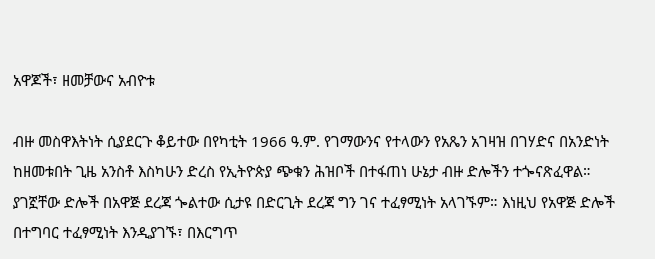አዋጆች፣ ዘመቻውና አብዮቱ

ብዙ መስዋእትነት ሲያደርጉ ቆይተው በየካቲት 1966 ዓ.ም. የገማውንና የተላውን የአጼን አገዛዝ በገሃድና በአንድነት ከዘመቱበት ጊዜ አንስቶ እስካሁን ድረስ የኢትዮጵያ ጭቁን ሕዝቦች በተፋጠነ ሁኔታ ብዙ ድሎችን ተጐናጽፈዋል። ያገኟቸው ድሎች በአዋጅ ደረጃ ጐልተው ሲታዩ በድርጊት ደረጃ ግን ገና ተፈፃሚነት አላገኙም። እነዚህ የአዋጅ ድሎች በተግባር ተፈፃሚነት እንዲያገኙ፣ በእርግጥ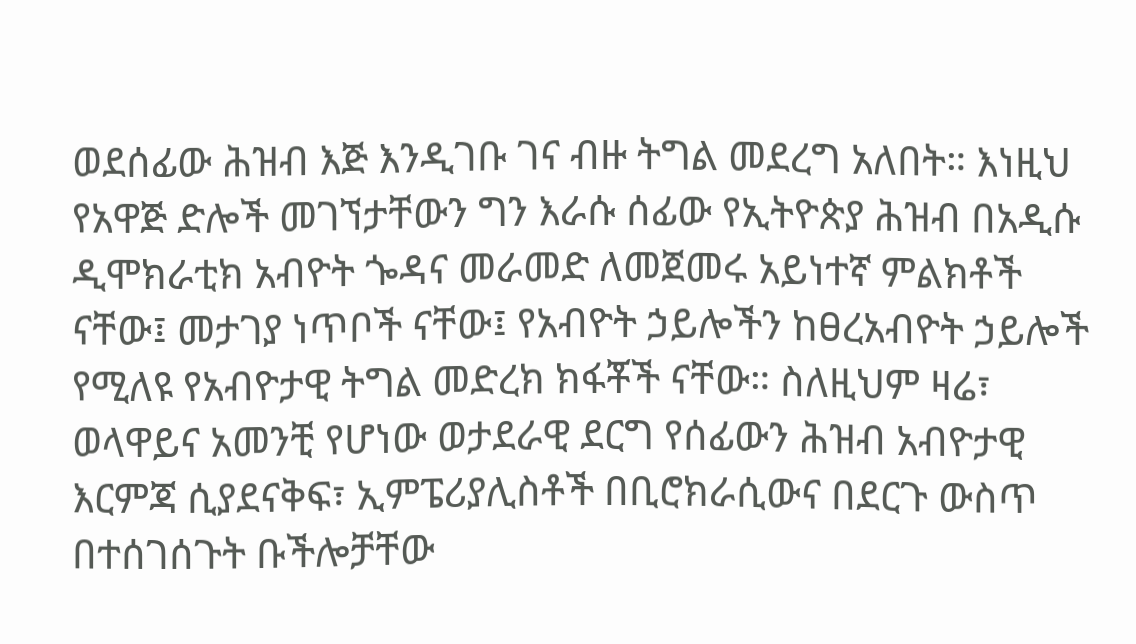ወደሰፊው ሕዝብ እጅ እንዲገቡ ገና ብዙ ትግል መደረግ አለበት። እነዚህ የአዋጅ ድሎች መገኘታቸውን ግን እራሱ ሰፊው የኢትዮጵያ ሕዝብ በአዲሱ ዲሞክራቲክ አብዮት ጐዳና መራመድ ለመጀመሩ አይነተኛ ምልክቶች ናቸው፤ መታገያ ነጥቦች ናቸው፤ የአብዮት ኃይሎችን ከፀረአብዮት ኃይሎች የሚለዩ የአብዮታዊ ትግል መድረክ ክፋቾች ናቸው። ስለዚህም ዛሬ፣ ወላዋይና አመንቺ የሆነው ወታደራዊ ደርግ የሰፊውን ሕዝብ አብዮታዊ እርምጃ ሲያደናቅፍ፣ ኢምፔሪያሊስቶች በቢሮክራሲውና በደርጉ ውስጥ በተሰገሰጉት ቡችሎቻቸው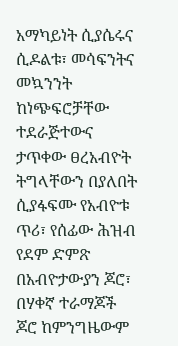አማካይነት ሲያሴሩና ሲዶልቱ፣ መሳፍንትና መኳንንት ከነጭፍሮቻቸው ተደራጅተውና ታጥቀው ፀረአብዮት ትግላቸውን በያለበት ሲያፋፍሙ የአብዮቱ ጥሪ፣ የሰፊው ሕዝብ የደም ድምጽ በአብዮታውያን ጆሮ፣ በሃቀኛ ተራማጆች ጆሮ ከምንግዜውም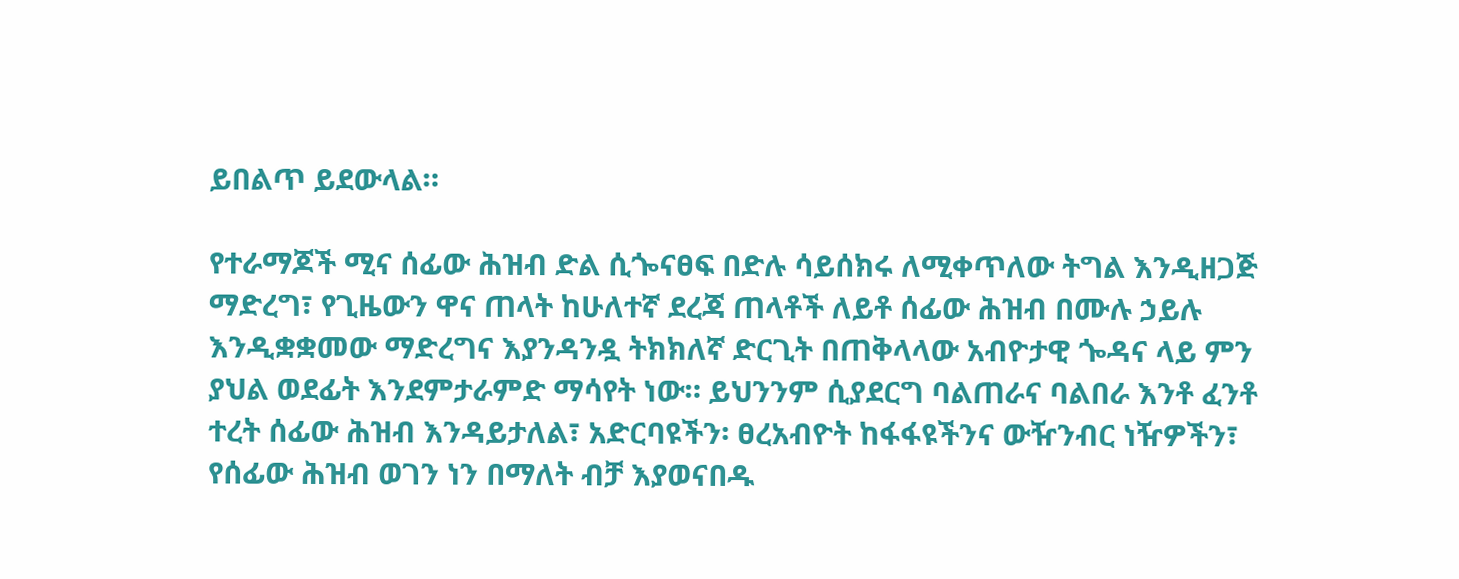ይበልጥ ይደውላል።

የተራማጆች ሚና ሰፊው ሕዝብ ድል ሲጐናፀፍ በድሉ ሳይሰክሩ ለሚቀጥለው ትግል እንዲዘጋጅ ማድረግ፣ የጊዜውን ዋና ጠላት ከሁለተኛ ደረጃ ጠላቶች ለይቶ ሰፊው ሕዝብ በሙሉ ኃይሉ እንዲቋቋመው ማድረግና እያንዳንዷ ትክክለኛ ድርጊት በጠቅላላው አብዮታዊ ጐዳና ላይ ምን ያህል ወደፊት እንደምታራምድ ማሳየት ነው። ይህንንም ሲያደርግ ባልጠራና ባልበራ እንቶ ፈንቶ ተረት ሰፊው ሕዝብ እንዳይታለል፣ አድርባዩችን፡ ፀረአብዮት ከፋፋዩችንና ውዥንብር ነዥዎችን፣ የሰፊው ሕዝብ ወገን ነን በማለት ብቻ እያወናበዱ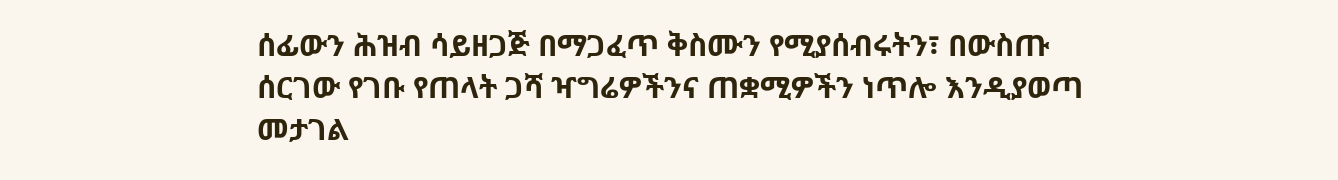ሰፊውን ሕዝብ ሳይዘጋጅ በማጋፈጥ ቅስሙን የሚያሰብሩትን፣ በውስጡ ሰርገው የገቡ የጠላት ጋሻ ዣግሬዎችንና ጠቋሚዎችን ነጥሎ እንዲያወጣ መታገል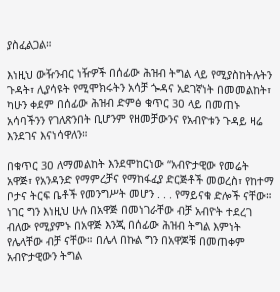ያስፈልጋል።

እነዚህ ውዥንብር ነዥዎች በሰፊው ሕዝብ ትግል ላይ የሚያስከትሉትን ጉዳት፣ ሊያሳዩት የሚሞክሩትን አሳቻ ጐዳና አደገኛነት በመመልከት፣ ካሁን ቀደም በሰፊው ሕዝብ ድምፅ ቁጥር 3ዐ ላይ በመጠኑ አሳባችንን የገለጽንበት ቢሆንም የዘመቻውንና የአብዮቱን ጉዳይ ዛሬ እንደገና እናነሳዋለን።

በቁጥር 3ዐ ለማመልከት እንደሞከርነው “አብዮታዊው የመሬት አዋጅ፣ የአንዳንድ የማምረቻና የማከፋፈያ ድርጅቶች መወረስ፣ የከተማ ቦታና ትርፍ ቤቶች የመንግሥት መሆን . . . የማይናቁ ድሎች ናቸው። ነገር ግን እነዚህ ሁሉ በአዋጅ በመነገራቸው ብቻ አብዮት ተደረገ ብለው የሚያምኑ በአዋጅ እንጂ በሰፊው ሕዝብ ትግል እምነት የሌላቸው ብቻ ናቸው። በሌላ በኩል ግን በአዋጆቹ በመጠቀም አብዮታዊውን ትግል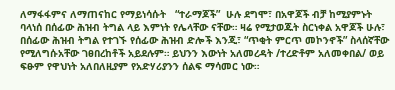ለማፋፋምና ለማጠናከር የማይነሳሱት   “ተራማጆች”  ሁሉ ደግሞ፣ በአዋጆች ብቻ ከሚያምኑት ባላነሰ በሰፊው ሕዝብ ትግል ላይ እምነት የሌላቸው ናቸው። ዛሬ የሚታወጁት ስርነቀል አዋጆች ሁሉ፣ በሰፊው ሕዝብ ትግል የተገኙ የሰፊው ሕዝብ ድሎች እንጂ፣ “ጥቂት ምርጥ መኮንኖች” ስላሰኛቸው የሚለግሱአቸው ገፀበረከቶች አይደሉም። ይህንን እውነት አለመረዳት /ተረድቶም አለመቀበል/ ወይ ፍፁም የዋህነት አለበለዚያም የአድሃሪያንን ሰልፍ ማሳመር ነው።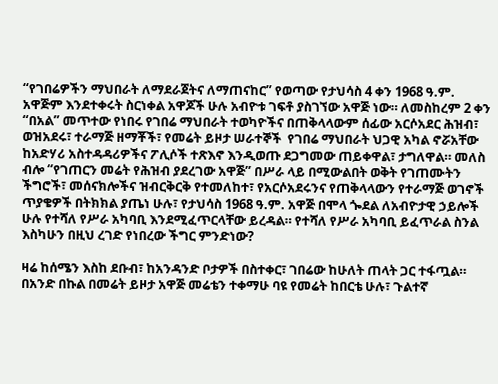“የገበሬዎችን ማህበራት ለማደራጀትና ለማጠናከር” የወጣው የታህሳስ 4 ቀን 1968 ዓ.ም. አዋጅም እንደተቀሩት ስርነቀል አዋጆች ሁሉ አብዮቱ ገፍቶ ያስገኘው አዋጅ ነው። ለመስከረም 2 ቀን “በአል” መጥተው የነበሩ የገበሬ ማህበራት ተወካዮችና በጠቅላላውም ሰፊው አርሶአደር ሕዝብ፣ ወዝአደሩ፣ ተራማጅ ዘማቾች፣ የመሬት ይዞታ ሠራተኞች  የገበሬ ማህበራት ህጋዊ አካል ኖሯአቸው ከአድሃሪ አስተዳዳሪዎችና ፖሊሶች ተጽእኖ እንዲወጡ ደጋግመው ጠይቀዋል፣ ታግለዋል። መለስ ብሎ “የገጠርን መሬት የሕዝብ ያደረገው አዋጅ” በሥራ ላይ በሚውልበት ወቅት የገጠሙትን ችግሮች፣ መሰናክሎችና ዝብርቅርቅ የተመለከተ፣ የአርሶአደሩንና የጠቅላላውን የተራማጅ ወገኖች ጥያቄዎች በትክክል ያጤነ ሁሉ፣ የታህሳስ 1968 ዓ.ም. አዋጅ በሞላ ጐደል ለአብዮታዊ ኃይሎች ሁሉ የተሻለ የሥራ አካባቢ እንደሚፈጥርላቸው ይረዳል። የተሻለ የሥራ አካባቢ ይፈጥራል ስንል እስካሁን በዚህ ረገድ የነበረው ችግር ምንድነው?

ዛሬ ከሰሜን እስከ ደቡብ፣ ከአንዳንድ ቦታዎች በስተቀር፣ ገበሬው ከሁለት ጠላት ጋር ተፋጧል። በአንድ በኩል በመሬት ይዞታ አዋጅ መሬቴን ተቀማሁ ባዩ የመሬት ከበርቴ ሁሉ፣ ጉልተኛ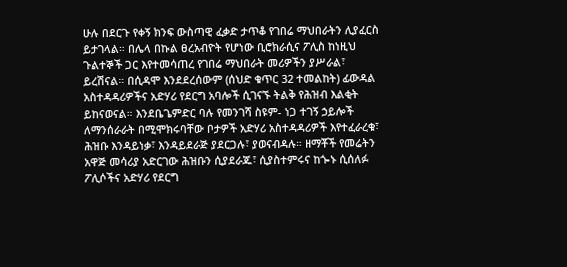ሁሉ በደርጉ የቀኝ ክንፍ ውስጣዊ ፈቃድ ታጥቆ የገበሬ ማህበራትን ሊያፈርስ ይታገላል። በሌላ በኩል ፀረአብዮት የሆነው ቢሮክራሲና ፖሊስ ከነዚህ ጉልተኞች ጋር እየተመሳጠረ የገበሬ ማህበራት መሪዎችን ያሥራል፣ ይረሽናል። በሲዳሞ እንደደረሰውም (ሰህድ ቁጥር 32 ተመልከት) ፊውዳል አስተዳዳሪዎችና አድሃሪ የደርግ አባሎች ሲገናኙ ትልቅ የሕዝብ እልቂት ይከናወናል። እንደቤጌምድር ባሉ የመንገሻ ስዩም- ነጋ ተገኝ ኃይሎች ለማንሰራራት በሚሞክሩባቸው ቦታዎች አድሃሪ አስተዳዳሪዎች እየተፈራረቁ፣ ሕዝቡ እንዳይነቃ፣ እንዳይደራጅ ያደርጋሉ፣ ያወናብዳሉ። ዘማቾች የመሬትን አዋጅ መሳሪያ አድርገው ሕዝቡን ሲያደራጁ፣ ሲያስተምሩና ከጐኑ ሲሰለፉ ፖሊሶችና አድሃሪ የደርግ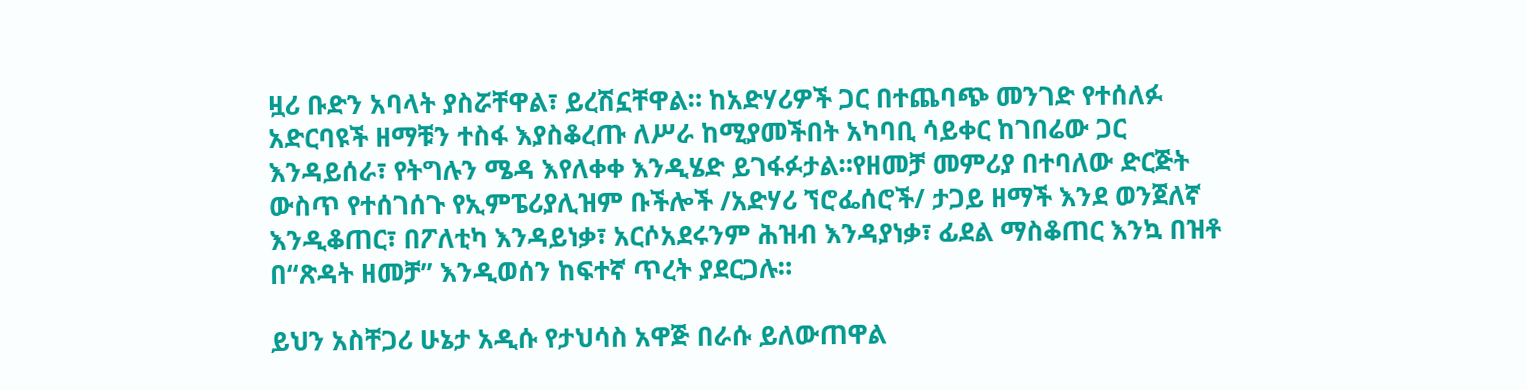ዟሪ ቡድን አባላት ያስሯቸዋል፣ ይረሽኗቸዋል። ከአድሃሪዎች ጋር በተጨባጭ መንገድ የተሰለፉ አድርባዩች ዘማቹን ተስፋ እያስቆረጡ ለሥራ ከሚያመችበት አካባቢ ሳይቀር ከገበሬው ጋር እንዳይሰራ፣ የትግሉን ሜዳ እየለቀቀ እንዲሄድ ይገፋፉታል።የዘመቻ መምሪያ በተባለው ድርጅት ውስጥ የተሰገሰጉ የኢምፔሪያሊዝም ቡችሎች /አድሃሪ ኘሮፌሰሮች/ ታጋይ ዘማች እንደ ወንጀለኛ እንዲቆጠር፣ በፖለቲካ እንዳይነቃ፣ አርሶአደሩንም ሕዝብ እንዳያነቃ፣ ፊደል ማስቆጠር እንኳ በዝቶ በ“ጽዳት ዘመቻ” እንዲወሰን ከፍተኛ ጥረት ያደርጋሉ።

ይህን አስቸጋሪ ሁኔታ አዲሱ የታህሳስ አዋጅ በራሱ ይለውጠዋል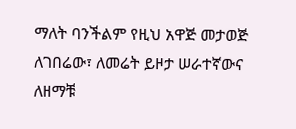ማለት ባንችልም የዚህ አዋጅ መታወጅ ለገበሬው፣ ለመሬት ይዞታ ሠራተኛውና ለዘማቹ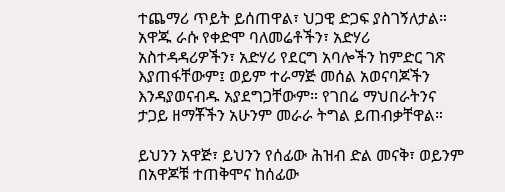ተጨማሪ ጥይት ይሰጠዋል፣ ህጋዊ ድጋፍ ያስገኝለታል። አዋጁ ራሱ የቀድሞ ባለመሬቶችን፣ አድሃሪ አስተዳዳሪዎችን፣ አድሃሪ የደርግ አባሎችን ከምድር ገጽ እያጠፋቸውም፤ ወይም ተራማጅ መሰል አወናባጆችን እንዳያወናብዱ አያደግጋቸውም። የገበሬ ማህበራትንና ታጋይ ዘማቾችን አሁንም መራራ ትግል ይጠብቃቸዋል።

ይህንን አዋጅ፣ ይህንን የሰፊው ሕዝብ ድል መናቅ፣ ወይንም በአዋጆቹ ተጠቅሞና ከሰፊው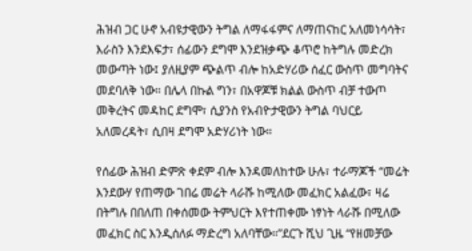ሕዝብ ጋር ሁኖ አብዩታዊውን ትግል ለማፋፋምና ለማጠናከር አለመነሳሳት፣ እራስን እንደእፍታ፣ ሰፊውን ደግሞ እንደዝቃጭ ቆጥሮ ከትግሉ መድረክ መውጣት ነው፤ ያለዚያም ጭልጥ ብሎ ከአድሃሪው ሰፈር ውስጥ መግባትና መደባለቅ ነው። በሌላ በኩል ግን፣ በአዋጆቹ ክልል ውስጥ ብቻ ተውጦ መቅረትና መዳከር ደግሞ፣ ሲያንስ የአብዮታዊውን ትግል ባህርይ አለመረዳት፣ ሲበዛ ደግሞ አድሃሪነት ነው።

የሰፊው ሕዝብ ድምጽ ቀደም ብሎ እንዳመለከተው ሁሉ፣ ተራማጆች “መሬት እንደውሃ የጠማው ገበሬ መሬት ላራሹ ከሚለው መፈክር አልፈው፣ ዛሬ በትግሉ በበለጠ በቀሰመው ትምህርት እየተጠቀሙ ነፃነት ላራሹ በሚለው መፈክር ስር እንዲሰለፉ ማድረግ አለባቸው።”ደርጉ ሺህ ጊዜ “የዘመቻው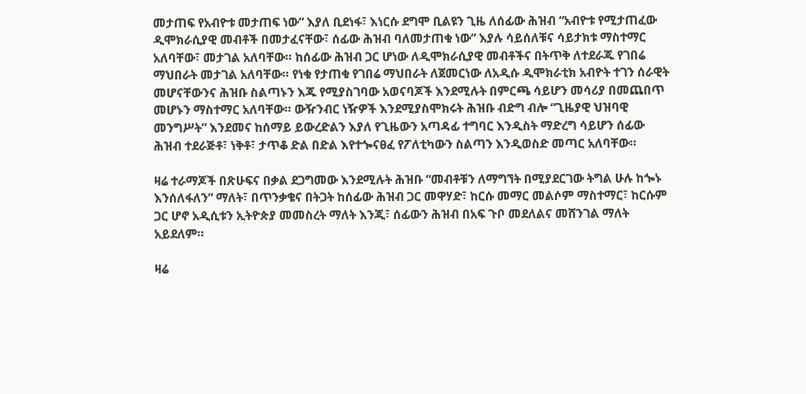መታጠፍ የአብዮቱ መታጠፍ ነው” እያለ ቢደነፋ፣ እነርሱ ደግሞ ቢልዩን ጊዜ ለሰፊው ሕዝብ “አብዮቱ የሚታጠፈው ዲሞክራሲያዊ መብቶች በመታፈናቸው፣ ሰፊው ሕዝብ ባለመታጠቁ ነው” እያሉ ሳይሰለቹና ሳይታክቱ ማስተማር አለባቸው፣ መታገል አለባቸው። ከሰፊው ሕዝብ ጋር ሆነው ለዲሞክራሲያዊ መብቶችና በትጥቅ ለተደራጁ የገበሬ ማህበራት መታገል አለባቸው። የነቁ የታጠቁ የገበሬ ማህበራት ለጀመርነው ለአዲሱ ዲሞክራቲክ አብዮት ተገን ሰራዊት መሆናቸውንና ሕዝቡ ስልጣኑን እጁ የሚያስገባው አወናባጆች እንደሚሉት በምርጫ ሳይሆን መሳሪያ በመጨበጥ መሆኑን ማስተማር አለባቸው። ውዥንብር ነዥዎች እንደሚያስሞክሩት ሕዝቡ ብድግ ብሎ “ጊዜያዊ ህዝባዊ መንግሥት” እንደመና ከሰማይ ይውረድልን እያለ የጊዜውን አጣዳፊ ተግባር እንዲስት ማድረግ ሳይሆን ሰፊው ሕዝብ ተደራጅቶ፣ ነቅቶ፣ ታጥቆ ድል በድል እየተጐናፀፈ የፖለቲካውን ስልጣን እንዲወስድ መጣር አለባቸው።

ዛሬ ተራማጆች በጽሁፍና በቃል ደጋግመው እንደሚሉት ሕዝቡ “መብቶቹን ለማግኘት በሚያደርገው ትግል ሁሉ ከጐኑ እንሰለፋለን” ማለት፣ በጥንቃቄና በትጋት ከሰፊው ሕዝብ ጋር መዋሃድ፣ ከርሱ መማር መልሶም ማስተማር፣ ከርሱም ጋር ሆኖ አዲሲቱን ኢትዮጵያ መመስረት ማለት እንጂ፣ ሰፊውን ሕዝብ በአፍ ጉቦ መደለልና መሸንገል ማለት አይደለም።

ዛሬ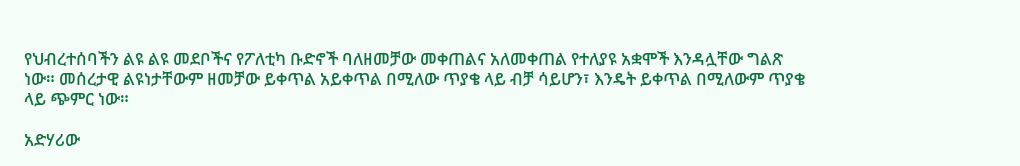የህብረተሰባችን ልዩ ልዩ መደቦችና የፖለቲካ ቡድኖች ባለዘመቻው መቀጠልና አለመቀጠል የተለያዩ አቋሞች እንዳሏቸው ግልጽ ነው። መሰረታዊ ልዩነታቸውም ዘመቻው ይቀጥል አይቀጥል በሚለው ጥያቄ ላይ ብቻ ሳይሆን፣ እንዴት ይቀጥል በሚለውም ጥያቄ ላይ ጭምር ነው።

አድሃሪው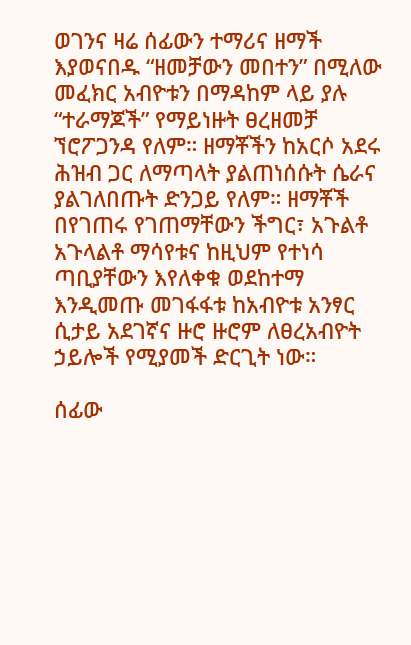ወገንና ዛሬ ሰፊውን ተማሪና ዘማች እያወናበዱ “ዘመቻውን መበተን” በሚለው መፈክር አብዮቱን በማዳከም ላይ ያሉ “ተራማጆች” የማይነዙት ፀረዘመቻ ኘሮፖጋንዳ የለም። ዘማቾችን ከአርሶ አደሩ ሕዝብ ጋር ለማጣላት ያልጠነሰሱት ሴራና ያልገለበጡት ድንጋይ የለም። ዘማቾች በየገጠሩ የገጠማቸውን ችግር፣ አጉልቶ አጉላልቶ ማሳየቱና ከዚህም የተነሳ ጣቢያቸውን እየለቀቁ ወደከተማ እንዲመጡ መገፋፋቱ ከአብዮቱ አንፃር ሲታይ አደገኛና ዙሮ ዙሮም ለፀረአብዮት ኃይሎች የሚያመች ድርጊት ነው።

ሰፊው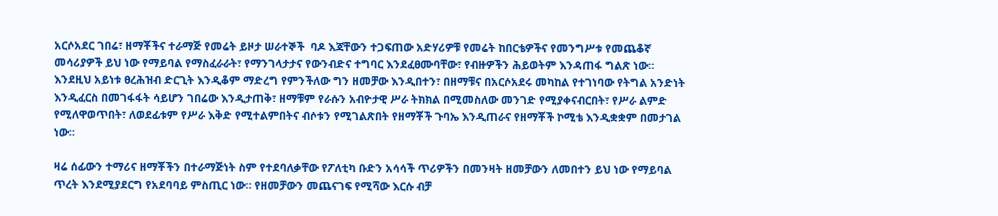አርሶአደር ገበሬ፣ ዘማቾችና ተራማጅ የመሬት ይዞታ ሠራተኞች  ባዶ እጃቸውን ተጋፍጠው አድሃሪዎቹ የመሬት ከበርቴዎችና የመንግሥቱ የመጨቆኛ መሳሪያዎች ይህ ነው የማይባል የማስፈራራት፣ የማንገላታታና የውንብድና ተግባር እንደፈፀሙባቸው፣ የብዙዎችን ሕይወትም እንዳጠፋ ግልጽ ነው። እንደዚህ አይነቱ ፀረሕዝብ ድርጊት እንዲቆም ማድረግ የምንችለው ግን ዘመቻው እንዲበተን፣ በዘማቹና በአርሶአደሩ መካከል የተገነባው የትግል አንድነት እንዲፈርስ በመገፋፋት ሳይሆን ገበሬው እንዲታጠቅ፣ ዘማቹም የራሱን አብዮታዊ ሥራ ትክክል በሚመስለው መንገድ የሚያቀናብርበት፣ የሥራ ልምድ የሚለዋወጥበት፣ ለወደፊቱም የሥራ እቅድ የሚተልምበትና ብሶቱን የሚገልጽበት የዘማቾች ጉባኤ እንዲጠራና የዘማቾች ኮሚቴ እንዲቋቋም በመታገል ነው።

ዛሬ ሰፊውን ተማሪና ዘማቾችን በተራማጅነት ስም የተደባለቃቸው የፖለቲካ ቡድን አሳሳች ጥሪዎችን በመንዛት ዘመቻውን ለመበተን ይህ ነው የማይባል ጥረት እንደሚያደርግ የአደባባይ ምስጢር ነው። የዘመቻውን መጨናገፍ የሚሻው እርሱ ብቻ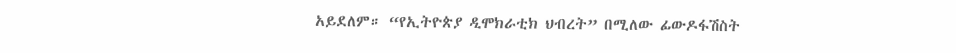አይደለም። “የኢትዮጵያ ዲሞክራቲክ ህብረት” በሚለው ፊውዶፋሽስት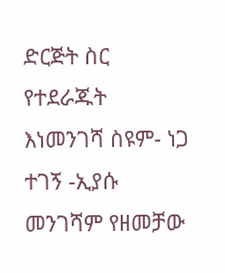ድርጅት ስር የተደራጁት እነመንገሻ ስዩም- ነጋ ተገኝ -ኢያሱ መንገሻም የዘመቻው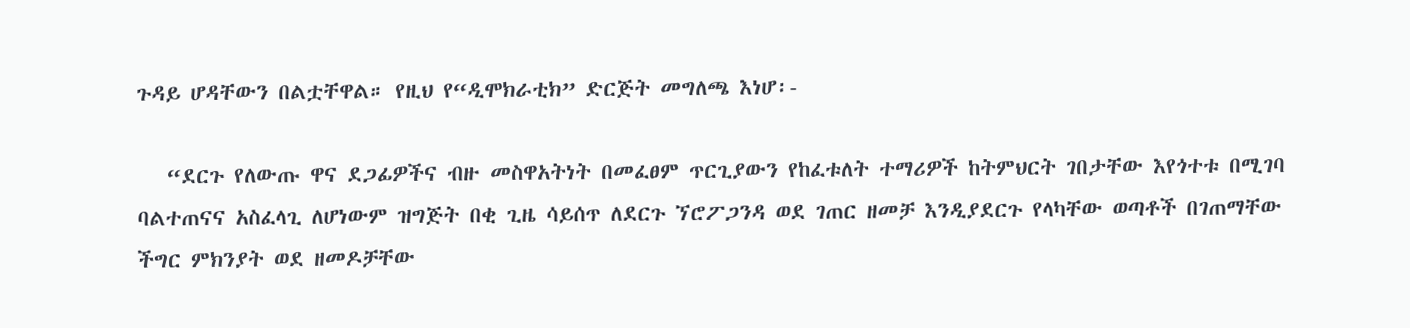ጉዳይ ሆዳቸውን በልቷቸዋል። የዚህ የ“ዲሞክራቲክ” ድርጅት መግለጫ እነሆ፡-

   “ደርጉ የለውጡ ዋና ደጋፊዎችና ብዙ መስዋአትነት በመፈፀም ጥርጊያውን የከፈቱለት ተማሪዎች ከትምህርት ገበታቸው እየጎተቱ በሚገባ ባልተጠናና አስፈላጊ ለሆነውም ዝግጅት በቂ ጊዜ ሳይሰጥ ለደርጉ ኘሮፖጋንዳ ወደ ገጠር ዘመቻ እንዲያደርጉ የላካቸው ወጣቶች በገጠማቸው ችግር ምክንያት ወደ ዘመዶቻቸው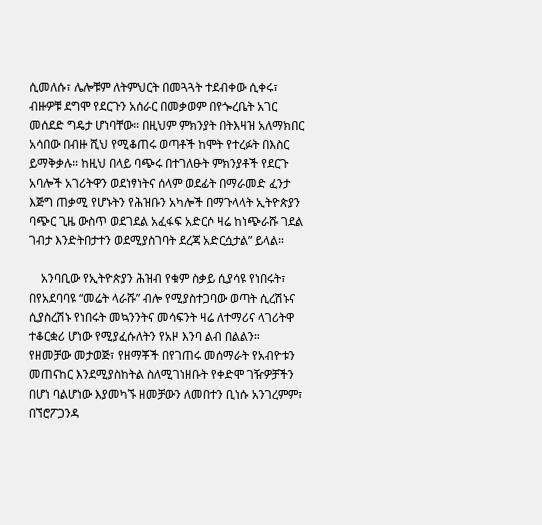ሲመለሱ፣ ሌሎቹም ለትምህርት በመጓጓት ተደብቀው ሲቀሩ፣ ብዙዎቹ ደግሞ የደርጉን አሰራር በመቃወም በየጐረቤት አገር መሰደድ ግዴታ ሆነባቸው። በዚህም ምክንያት በትእዛዝ አለማክበር አሳበው በብዙ ሺህ የሚቆጠሩ ወጣቶች ከሞት የተረፉት በእስር ይማቅቃሉ። ከዚህ በላይ ባጭሩ በተገለፁት ምክንያቶች የደርጉ አባሎች አገሪትዋን ወደነፃነትና ሰላም ወደፊት በማራመድ ፈንታ እጅግ ጠቃሚ የሆኑትን የሕዝቡን አካሎች በማጉላላት ኢትዮጵያን ባጭር ጊዜ ውስጥ ወደገደል አፈፋፍ አድርሶ ዛሬ ከነጭራሹ ገደል ገብታ እንድትበታተን ወደሚያስገባት ደረጃ አድርሷታል” ይላል።

    አንባቢው የኢትዮጵያን ሕዝብ የቁም ስቃይ ሲያሳዩ የነበሩት፣ በየአደባባዩ “መሬት ላራሹ” ብሎ የሚያስተጋባው ወጣት ሲረሽኑና ሲያስረሽኑ የነበሩት መኳንንትና መሳፍንት ዛሬ ለተማሪና ላገሪትዋ ተቆርቋሪ ሆነው የሚያፈሱለትን የአዞ እንባ ልብ በልልን። የዘመቻው መታወጅ፣ የዘማቾች በየገጠሩ መሰማራት የአብዮቱን መጠናከር እንደሚያስከትል ስለሚገነዘቡት የቀድሞ ገዥዎቻችን በሆነ ባልሆነው እያመካኙ ዘመቻውን ለመበተን ቢነሱ አንገረምም፣ በኘሮፖጋንዳ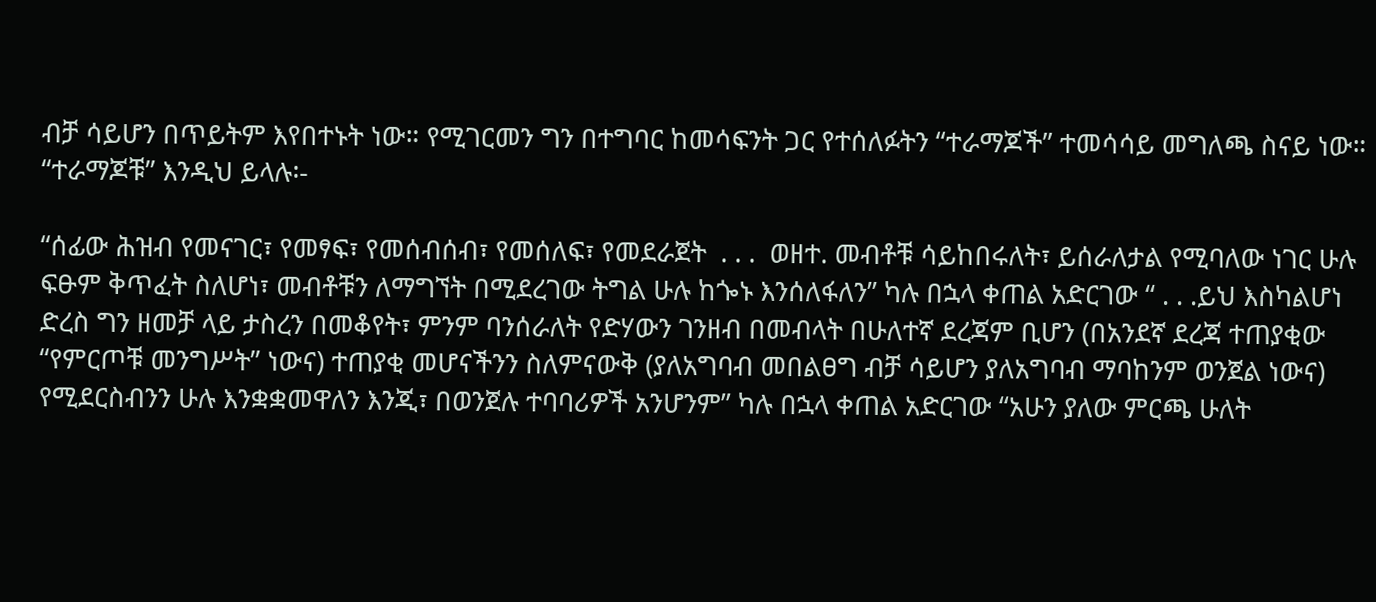ብቻ ሳይሆን በጥይትም እየበተኑት ነው። የሚገርመን ግን በተግባር ከመሳፍንት ጋር የተሰለፉትን “ተራማጆች” ተመሳሳይ መግለጫ ስናይ ነው። “ተራማጆቹ” እንዲህ ይላሉ፡-

“ሰፊው ሕዝብ የመናገር፣ የመፃፍ፣ የመሰብሰብ፣ የመሰለፍ፣ የመደራጀት  . . .  ወዘተ. መብቶቹ ሳይከበሩለት፣ ይሰራለታል የሚባለው ነገር ሁሉ ፍፁም ቅጥፈት ስለሆነ፣ መብቶቹን ለማግኘት በሚደረገው ትግል ሁሉ ከጐኑ እንሰለፋለን” ካሉ በኋላ ቀጠል አድርገው “ . . .ይህ እስካልሆነ ድረስ ግን ዘመቻ ላይ ታስረን በመቆየት፣ ምንም ባንሰራለት የድሃውን ገንዘብ በመብላት በሁለተኛ ደረጃም ቢሆን (በአንደኛ ደረጃ ተጠያቂው “የምርጦቹ መንግሥት” ነውና) ተጠያቂ መሆናችንን ስለምናውቅ (ያለአግባብ መበልፀግ ብቻ ሳይሆን ያለአግባብ ማባከንም ወንጀል ነውና) የሚደርስብንን ሁሉ እንቋቋመዋለን እንጂ፣ በወንጀሉ ተባባሪዎች አንሆንም” ካሉ በኋላ ቀጠል አድርገው “አሁን ያለው ምርጫ ሁለት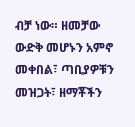ብቻ ነው። ዘመቻው ውድቅ መሆኑን አምኖ መቀበል፣ ጣቢያዎቹን መዝጋት፣ ዘማቾችን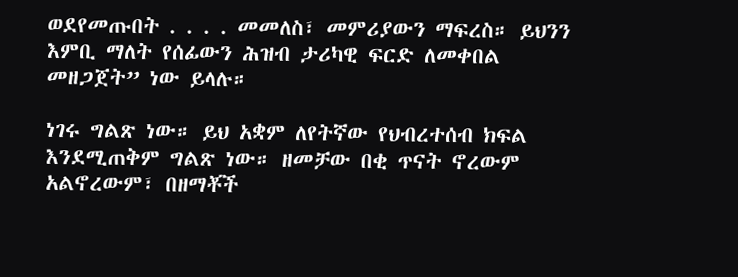ወደየመጡበት . . . . መመለስ፣ መምሪያውን ማፍረስ። ይህንን እምቢ ማለት የሰፊውን ሕዝብ ታሪካዊ ፍርድ ለመቀበል መዘጋጀት” ነው ይላሉ።

ነገሩ ግልጽ ነው። ይህ አቋም ለየትኛው የህብረተሰብ ክፍል እንደሚጠቅም ግልጽ ነው። ዘመቻው በቂ ጥናት ኖረውም አልኖረውም፣ በዘማቾች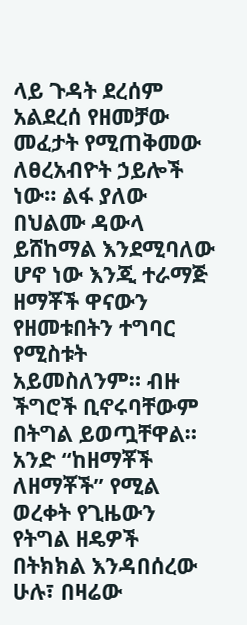ላይ ጉዳት ደረሰም አልደረሰ የዘመቻው መፈታት የሚጠቅመው ለፀረአብዮት ኃይሎች ነው። ልፋ ያለው በህልሙ ዳውላ ይሸከማል እንደሚባለው ሆኖ ነው እንጂ ተራማጅ ዘማቾች ዋናውን የዘመቱበትን ተግባር የሚስቱት አይመስለንም። ብዙ ችግሮች ቢኖሩባቸውም በትግል ይወጧቸዋል። አንድ “ከዘማቾች ለዘማቾች” የሚል ወረቀት የጊዜውን የትግል ዘዴዎች በትክክል እንዳበሰረው ሁሉ፣ በዛሬው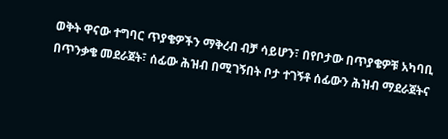ወቅት ዋናው ተግባር ጥያቄዎችን ማቅረብ ብቻ ሳይሆን፣ በየቦታው በጥያቄዎቹ አካባቢ በጥንቃቄ መደራጀት፣ ሰፊው ሕዝብ በሚገኝበት ቦታ ተገኝቶ ሰፊውን ሕዝብ ማደራጀትና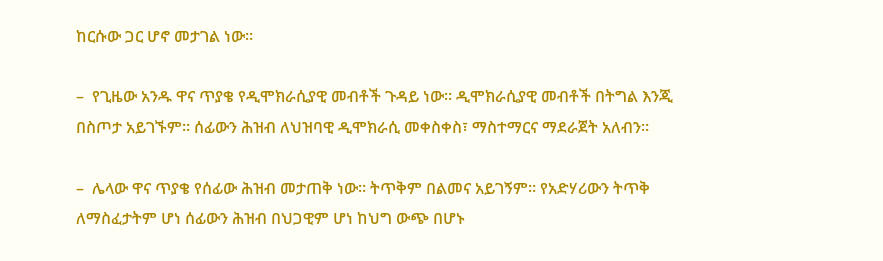ከርሱው ጋር ሆኖ መታገል ነው።

–  የጊዜው አንዱ ዋና ጥያቄ የዲሞክራሲያዊ መብቶች ጉዳይ ነው። ዲሞክራሲያዊ መብቶች በትግል እንጂ በስጦታ አይገኙም። ሰፊውን ሕዝብ ለህዝባዊ ዲሞክራሲ መቀስቀስ፣ ማስተማርና ማደራጀት አለብን።

–  ሌላው ዋና ጥያቄ የሰፊው ሕዝብ መታጠቅ ነው። ትጥቅም በልመና አይገኝም። የአድሃሪውን ትጥቅ ለማስፈታትም ሆነ ሰፊውን ሕዝብ በህጋዊም ሆነ ከህግ ውጭ በሆኑ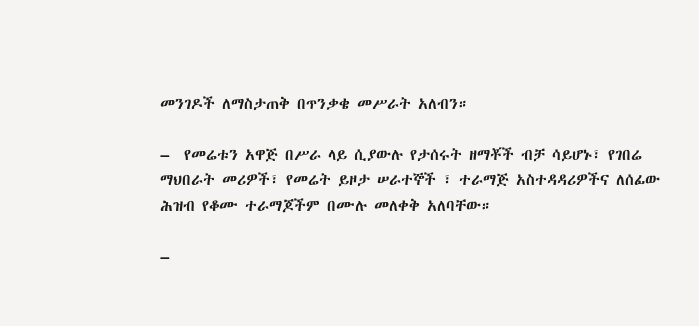መንገዶች ለማስታጠቅ በጥንቃቄ መሥራት አለብን።

–  የመሬቱን አዋጅ በሥራ ላይ ሲያውሉ የታሰሩት ዘማቾች ብቻ ሳይሆኑ፣ የገበሬ ማህበራት መሪዎች፣ የመሬት ይዞታ ሠራተኞች ፣ ተራማጅ አስተዳዳሪዎችና ለሰፊው ሕዝብ የቆሙ ተራማጆችም በሙሉ መለቀቅ አለባቸው።

–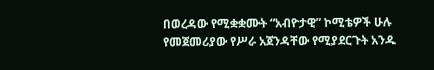በወረዳው የሚቋቋሙት “አብዮታዊ” ኮሚቴዎች ሁሉ የመጀመሪያው የሥራ አጀንዳቸው የሚያደርጉት አንዱ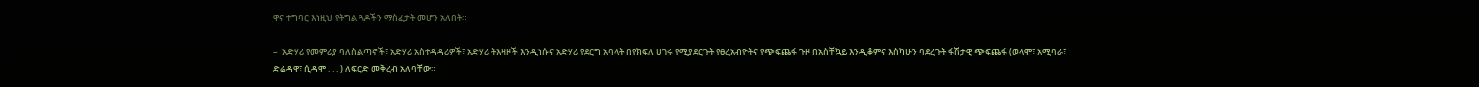ዋና ተግባር እነዚህ የትግል ጓዶችን ማስፈታት መሆን አለበት።

–  አድሃሪ የመምሪያ ባለስልጣኖች፣ አድሃሪ አስተዳዳሪዎች፣ አድሃሪ ትእዛዞች እንዲነሱና አድሃሪ የደርግ አባላት በየክፍለ ሀገሩ የሚያደርጉት የፀረአብዮትና የጭፍጨፋ ጉዞ በአስቸኳይ እንዲቆምና እስካሁን ባደረጉት ፋሽታዊ ጭፍጨፋ (ወላሞ፣ አሚባራ፣ ድሬዳዋ፣ ሲዳሞ . . . ) ለፍርድ መቅረብ አለባቸው።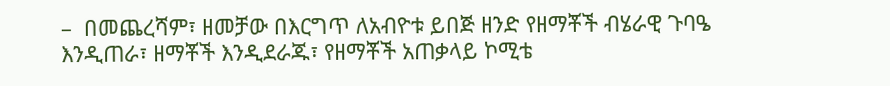–  በመጨረሻም፣ ዘመቻው በእርግጥ ለአብዮቱ ይበጅ ዘንድ የዘማቾች ብሄራዊ ጉባዔ እንዲጠራ፣ ዘማቾች እንዲደራጁ፣ የዘማቾች አጠቃላይ ኮሚቴ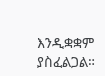እንዲቋቋም ያስፈልጋል።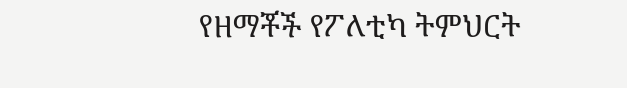የዘማቾች የፖለቲካ ትምህርት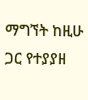ማግኘት ከዚሁ ጋር የተያያዘ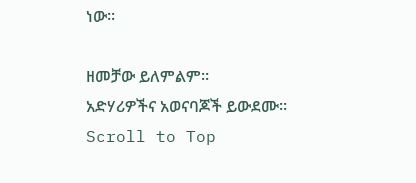ነው።

ዘመቻው ይለምልም።
አድሃሪዎችና አወናባጆች ይውደሙ።
Scroll to Top